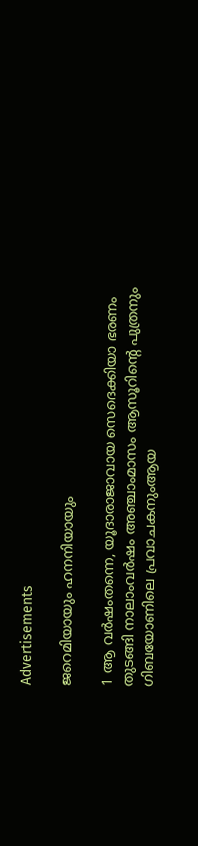Advertisements

ജറെമിയായും ഹനനിയായും

1 ആ വര്‍ഷംതന്നെ, യൂദാരാജാവായ സെദെക്കിയാ ഭരണം തുടങ്ങി നാലാംവര്‍ഷം അഞ്ചാംമാസം ആസൂറിന്റെ പുത്രനും ഗിബയോണിലെ പ്രവാചകനുംആയ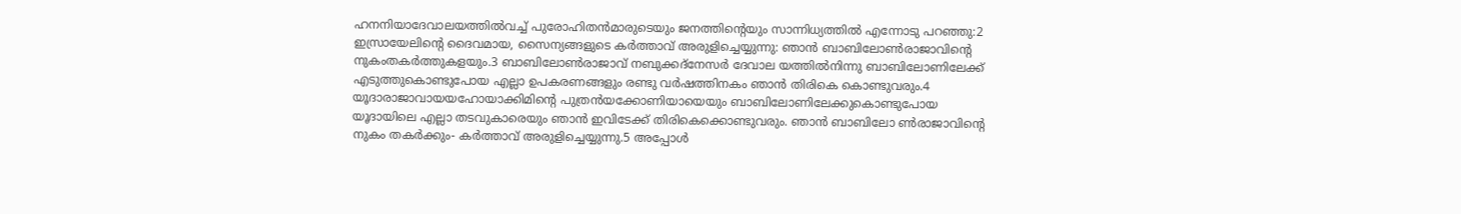ഹനനിയാദേവാലയത്തില്‍വച്ച് പുരോഹിതന്‍മാരുടെയും ജനത്തിന്റെയും സാന്നിധ്യത്തില്‍ എന്നോടു പറഞ്ഞു:2 ഇസ്രായേലിന്റെ ദൈവമായ, സൈന്യങ്ങളുടെ കര്‍ത്താവ് അരുളിച്ചെയ്യുന്നു: ഞാന്‍ ബാബിലോണ്‍രാജാവിന്റെ നുകംതകര്‍ത്തുകളയും.3 ബാബിലോണ്‍രാജാവ് നബുക്കദ്‌നേസര്‍ ദേവാല യത്തില്‍നിന്നു ബാബിലോണിലേക്ക് എടുത്തുകൊണ്ടുപോയ എല്ലാ ഉപകരണങ്ങളും രണ്ടു വര്‍ഷത്തിനകം ഞാന്‍ തിരികെ കൊണ്ടുവരും.4 യൂദാരാജാവായയഹോയാക്കിമിന്റെ പുത്രന്‍യക്കോണിയായെയും ബാബിലോണിലേക്കുകൊണ്ടുപോയ യൂദായിലെ എല്ലാ തടവുകാരെയും ഞാന്‍ ഇവിടേക്ക് തിരികെക്കൊണ്ടുവരും. ഞാന്‍ ബാബിലോ ണ്‍രാജാവിന്റെ നുകം തകര്‍ക്കും- കര്‍ത്താവ് അരുളിച്ചെയ്യുന്നു.5 അപ്പോള്‍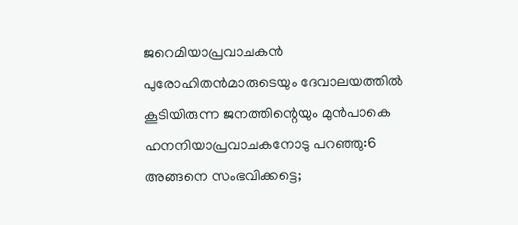ജറെമിയാപ്രവാചകന്‍ പുരോഹിതന്‍മാരുടെയും ദേവാലയത്തില്‍ കൂടിയിരുന്ന ജനത്തിന്റെയും മുന്‍പാകെ ഹനനിയാപ്രവാചകനോടു പറഞ്ഞു:6 അങ്ങനെ സംഭവിക്കട്ടെ;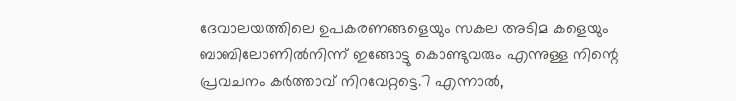ദേവാലയത്തിലെ ഉപകരണങ്ങളെയും സകല അടിമ കളെയും ബാബിലോണില്‍നിന്ന് ഇങ്ങോട്ടു കൊണ്ടുവരും എന്നുള്ള നിന്റെ പ്രവചനം കര്‍ത്താവ് നിറവേറ്റട്ടെ.7 എന്നാല്‍,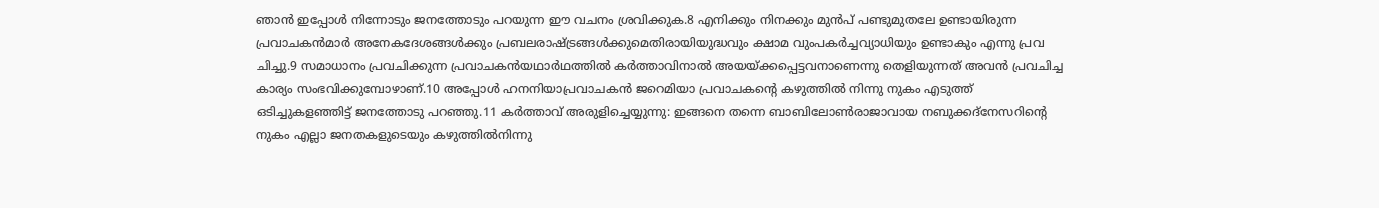ഞാന്‍ ഇപ്പോള്‍ നിന്നോടും ജനത്തോടും പറയുന്ന ഈ വചനം ശ്രവിക്കുക.8 എനിക്കും നിനക്കും മുന്‍പ് പണ്ടുമുതലേ ഉണ്ടായിരുന്ന പ്രവാചകന്‍മാര്‍ അനേകദേശങ്ങള്‍ക്കും പ്രബലരാഷ്ട്രങ്ങള്‍ക്കുമെതിരായിയുദ്ധവും ക്ഷാമ വുംപകര്‍ച്ചവ്യാധിയും ഉണ്ടാകും എന്നു പ്രവ ചിച്ചു.9 സമാധാനം പ്രവചിക്കുന്ന പ്രവാചകന്‍യഥാര്‍ഥത്തില്‍ കര്‍ത്താവിനാല്‍ അയയ്ക്കപ്പെട്ടവനാണെന്നു തെളിയുന്നത് അവന്‍ പ്രവചിച്ച കാര്യം സംഭവിക്കുമ്പോഴാണ്.10 അപ്പോള്‍ ഹനനിയാപ്രവാചകന്‍ ജറെമിയാ പ്രവാചകന്റെ കഴുത്തില്‍ നിന്നു നുകം എടുത്ത് ഒടിച്ചുകളഞ്ഞിട്ട് ജനത്തോടു പറഞ്ഞു.11 കര്‍ത്താവ് അരുളിച്ചെയ്യുന്നു: ഇങ്ങനെ തന്നെ ബാബിലോണ്‍രാജാവായ നബുക്കദ്‌നേസറിന്റെ നുകം എല്ലാ ജനതകളുടെയും കഴുത്തില്‍നിന്നു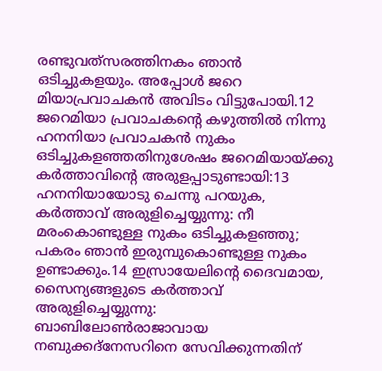രണ്ടുവത്‌സരത്തിനകം ഞാന്‍ ഒടിച്ചുകളയും. അപ്പോള്‍ ജറെ മിയാപ്രവാചകന്‍ അവിടം വിട്ടുപോയി.12 ജറെമിയാ പ്രവാചകന്റെ കഴുത്തില്‍ നിന്നു ഹനനിയാ പ്രവാചകന്‍ നുകം ഒടിച്ചുകളഞ്ഞതിനുശേഷം ജറെമിയായ്ക്കു കര്‍ത്താവിന്റെ അരുളപ്പാടുണ്ടായി:13 ഹനനിയായോടു ചെന്നു പറയുക, കര്‍ത്താവ് അരുളിച്ചെയ്യുന്നു: നീ മരംകൊണ്ടുള്ള നുകം ഒടിച്ചുകളഞ്ഞു; പകരം ഞാന്‍ ഇരുമ്പുകൊണ്ടുള്ള നുകം ഉണ്ടാക്കും.14 ഇസ്രായേലിന്റെ ദൈവമായ, സൈന്യങ്ങളുടെ കര്‍ത്താവ് അരുളിച്ചെയ്യുന്നു: ബാബിലോണ്‍രാജാവായ നബുക്കദ്‌നേസറിനെ സേവിക്കുന്നതിന്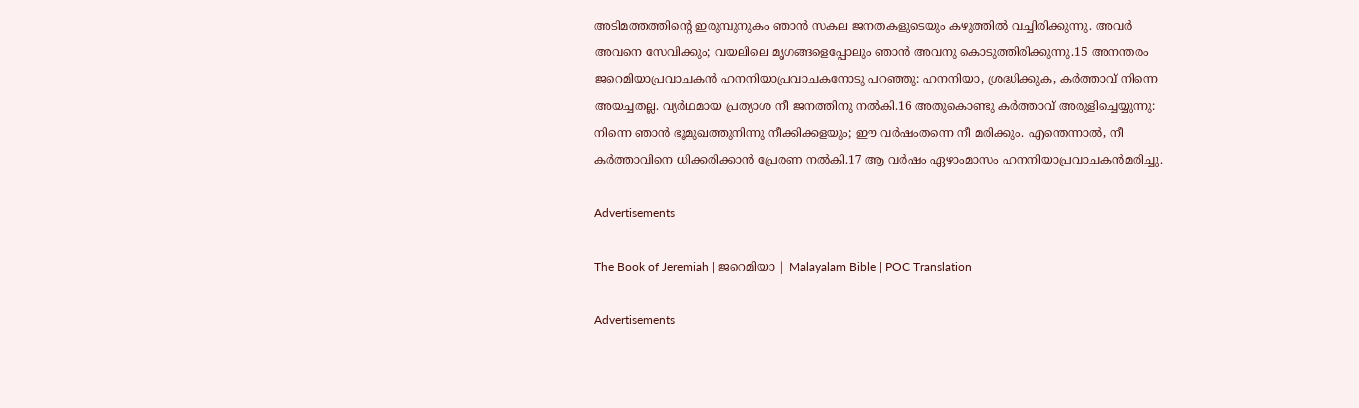അടിമത്തത്തിന്റെ ഇരുമ്പുനുകം ഞാന്‍ സകല ജനതകളുടെയും കഴുത്തില്‍ വച്ചിരിക്കുന്നു. അവര്‍ അവനെ സേവിക്കും; വയലിലെ മൃഗങ്ങളെപ്പോലും ഞാന്‍ അവനു കൊടുത്തിരിക്കുന്നു.15 അനന്തരം ജറെമിയാപ്രവാചകന്‍ ഹനനിയാപ്രവാചകനോടു പറഞ്ഞു: ഹനനിയാ, ശ്രദ്ധിക്കുക, കര്‍ത്താവ് നിന്നെ അയച്ചതല്ല. വ്യര്‍ഥമായ പ്രത്യാശ നീ ജനത്തിനു നല്‍കി.16 അതുകൊണ്ടു കര്‍ത്താവ് അരുളിച്ചെയ്യുന്നു: നിന്നെ ഞാന്‍ ഭൂമുഖത്തുനിന്നു നീക്കിക്കളയും; ഈ വര്‍ഷംതന്നെ നീ മരിക്കും. എന്തെന്നാല്‍, നീ കര്‍ത്താവിനെ ധിക്കരിക്കാന്‍ പ്രേരണ നല്‍കി.17 ആ വര്‍ഷം ഏഴാംമാസം ഹനനിയാപ്രവാചകന്‍മരിച്ചു.

Advertisements

The Book of Jeremiah | ജറെമിയാ | Malayalam Bible | POC Translation

Advertisements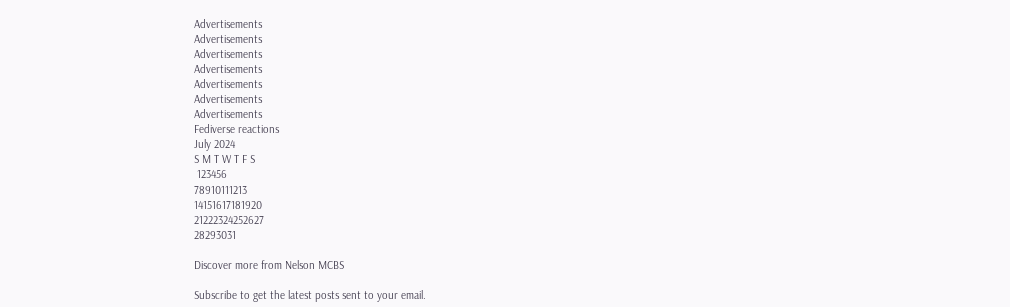Advertisements
Advertisements
Advertisements
Advertisements
Advertisements
Advertisements
Advertisements
Fediverse reactions
July 2024
S M T W T F S
 123456
78910111213
14151617181920
21222324252627
28293031

Discover more from Nelson MCBS

Subscribe to get the latest posts sent to your email.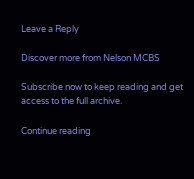Leave a Reply

Discover more from Nelson MCBS

Subscribe now to keep reading and get access to the full archive.

Continue reading